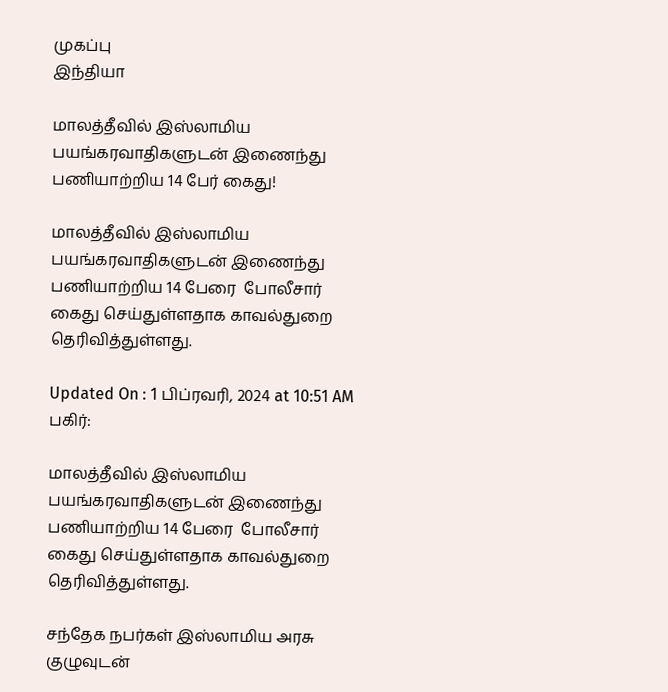முகப்பு
இந்தியா

மாலத்தீவில் இஸ்லாமிய பயங்கரவாதிகளுடன் இணைந்து பணியாற்றிய 14 பேர் கைது!

மாலத்தீவில் இஸ்லாமிய பயங்கரவாதிகளுடன் இணைந்து பணியாற்றிய 14 பேரை  போலீசார் கைது செய்துள்ளதாக காவல்துறை தெரிவித்துள்ளது.

Updated On : 1 பிப்ரவரி, 2024 at 10:51 AM
பகிர்:

மாலத்தீவில் இஸ்லாமிய பயங்கரவாதிகளுடன் இணைந்து பணியாற்றிய 14 பேரை  போலீசார் கைது செய்துள்ளதாக காவல்துறை தெரிவித்துள்ளது.

சந்தேக நபர்கள் இஸ்லாமிய அரசு குழுவுடன்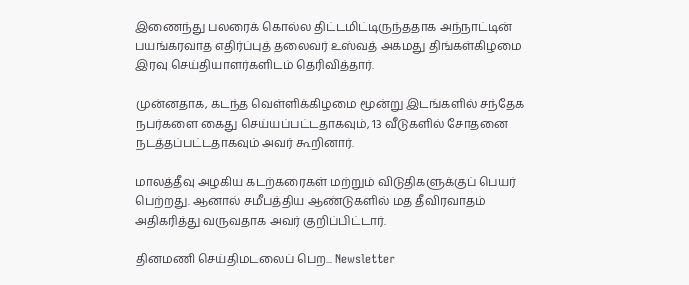இணைந்து பலரைக் கொல்ல திட்டமிட்டிருந்ததாக அந்நாட்டின் பயங்கரவாத எதிர்ப்புத் தலைவர் உஸ்வத் அகமது திங்கள்கிழமை இரவு செய்தியாளர்களிடம் தெரிவித்தார்.

முன்னதாக, கடந்த வெள்ளிக்கிழமை மூன்று இடங்களில் சந்தேக நபர்களை கைது செய்யப்பட்டதாகவும், 13 வீடுகளில் சோதனை நடத்தப்பட்டதாகவும் அவர் கூறினார்.

மாலத்தீவு அழகிய கடற்கரைகள் மற்றும் விடுதிகளுக்குப் பெயர் பெற்றது. ஆனால் சமீபத்திய ஆண்டுகளில் மத தீவிரவாதம் அதிகரித்து வருவதாக அவர் குறிப்பிட்டார்.

தினமணி செய்திமடலைப் பெற... Newsletter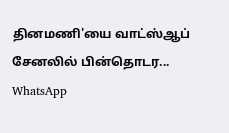தினமணி'யை வாட்ஸ்ஆப் சேனலில் பின்தொடர... WhatsApp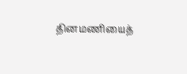தினமணியைத்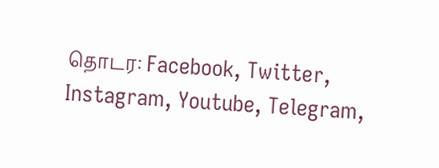தொடர: Facebook, Twitter, Instagram, Youtube, Telegram,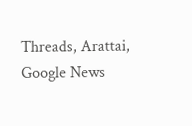Threads, Arattai, Google News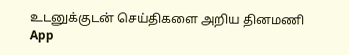உடனுக்குடன் செய்திகளை அறிய தினமணி App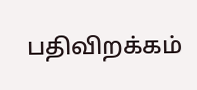பதிவிறக்கம்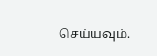செய்யவும்.